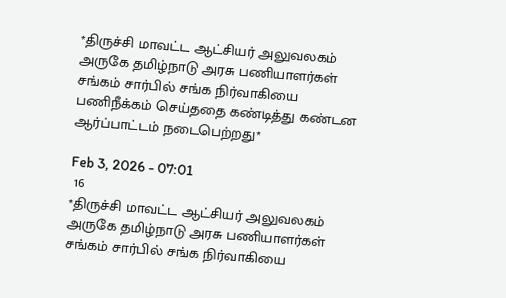*திருச்சி மாவட்ட ஆட்சியர் அலுவலகம் அருகே தமிழ்நாடு அரசு பணியாளர்கள் சங்கம் சார்பில் சங்க நிர்வாகியை பணிநீக்கம் செய்ததை கண்டித்து கண்டன ஆர்ப்பாட்டம் நடைபெற்றது*

Feb 3, 2026 - 07:01
 16
*திருச்சி மாவட்ட ஆட்சியர் அலுவலகம் அருகே தமிழ்நாடு அரசு பணியாளர்கள் சங்கம் சார்பில் சங்க நிர்வாகியை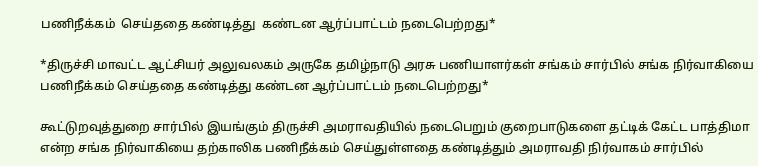பணிநீக்கம்  செய்ததை கண்டித்து  கண்டன ஆர்ப்பாட்டம் நடைபெற்றது*

*திருச்சி மாவட்ட ஆட்சியர் அலுவலகம் அருகே தமிழ்நாடு அரசு பணியாளர்கள் சங்கம் சார்பில் சங்க நிர்வாகியை பணிநீக்கம் செய்ததை கண்டித்து கண்டன ஆர்ப்பாட்டம் நடைபெற்றது*

கூட்டுறவுத்துறை சார்பில் இயங்கும் திருச்சி அமராவதியில் நடைபெறும் குறைபாடுகளை தட்டிக் கேட்ட பாத்திமா என்ற சங்க நிர்வாகியை தற்காலிக பணிநீக்கம் செய்துள்ளதை கண்டித்தும் அமராவதி நிர்வாகம் சார்பில்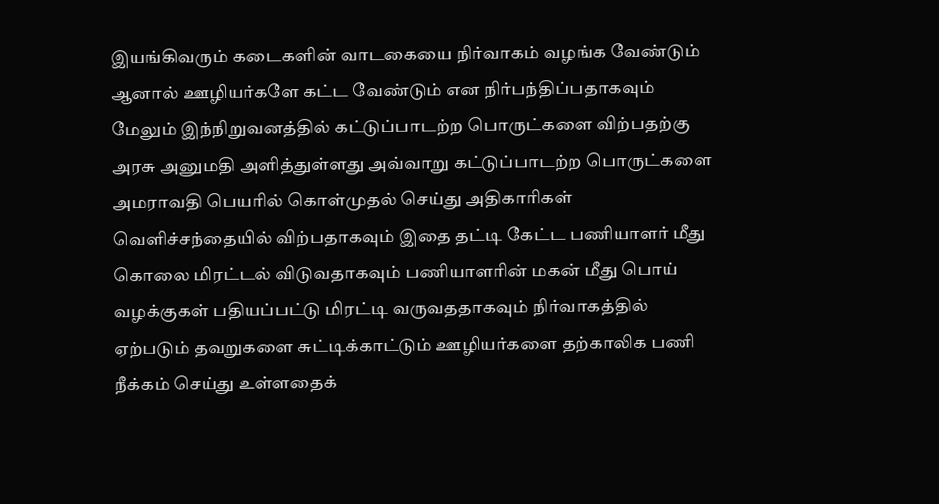இயங்கிவரும் கடைகளின் வாடகையை நிர்வாகம் வழங்க வேண்டும் ஆனால் ஊழியர்களே கட்ட வேண்டும் என நிர்பந்திப்பதாகவும் மேலும் இந்நிறுவனத்தில் கட்டுப்பாடற்ற பொருட்களை விற்பதற்கு அரசு அனுமதி அளித்துள்ளது அவ்வாறு கட்டுப்பாடற்ற பொருட்களை அமராவதி பெயரில் கொள்முதல் செய்து அதிகாரிகள் வெளிச்சந்தையில் விற்பதாகவும் இதை தட்டி கேட்ட பணியாளர் மீது கொலை மிரட்டல் விடுவதாகவும் பணியாளரின் மகன் மீது பொய் வழக்குகள் பதியப்பட்டு மிரட்டி வருவததாகவும் நிர்வாகத்தில் ஏற்படும் தவறுகளை சுட்டிக்காட்டும் ஊழியர்களை தற்காலிக பணி நீக்கம் செய்து உள்ளதைக்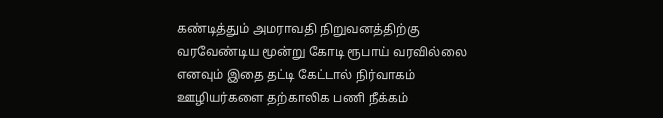கண்டித்தும் அமராவதி நிறுவனத்திற்கு வரவேண்டிய மூன்று கோடி ரூபாய் வரவில்லை எனவும் இதை தட்டி கேட்டால் நிர்வாகம் ஊழியர்களை தற்காலிக பணி நீக்கம்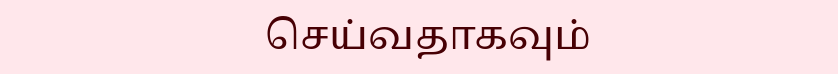செய்வதாகவும்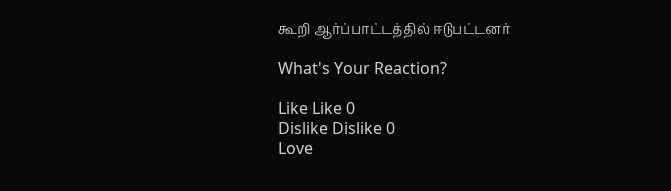கூறி ஆர்ப்பாட்டத்தில் ஈடுபட்டனர்

What's Your Reaction?

Like Like 0
Dislike Dislike 0
Love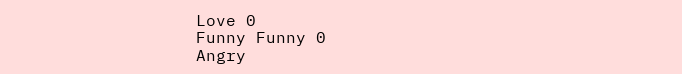Love 0
Funny Funny 0
Angry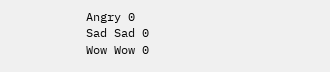Angry 0
Sad Sad 0
Wow Wow 0